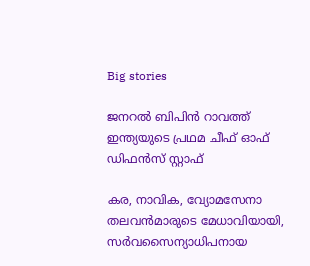Big stories

ജനറല്‍ ബിപിന്‍ റാവത്ത് ഇന്ത്യയുടെ പ്രഥമ ചീഫ് ഓഫ് ഡിഫന്‍സ് സ്റ്റാഫ്

കര, നാവിക, വ്യോമസേനാ തലവന്‍മാരുടെ മേധാവിയായി, സര്‍വസൈന്യാധിപനായ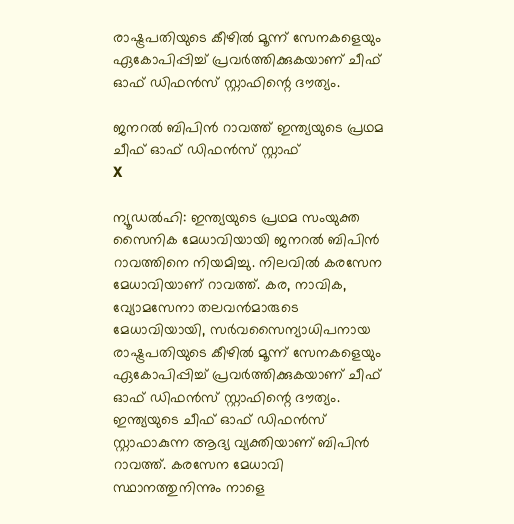രാഷ്ട്രപതിയുടെ കീഴില്‍ മൂന്ന് സേനകളെയും ഏകോപിപ്പിച്ച് പ്രവര്‍ത്തിക്കുകയാണ് ചീഫ് ഓഫ് ഡിഫന്‍സ് സ്റ്റാഫിന്റെ ദൗത്യം.

ജനറല്‍ ബിപിന്‍ റാവത്ത് ഇന്ത്യയുടെ പ്രഥമ ചീഫ് ഓഫ് ഡിഫന്‍സ് സ്റ്റാഫ്
X

ന്യൂഡല്‍ഹി: ഇന്ത്യയുടെ പ്രഥമ സംയുക്ത സൈനിക മേധാവിയായി ജനറല്‍ ബിപിന്‍ റാവത്തിനെ നിയമിച്ചു. നിലവില്‍ കരസേന മേധാവിയാണ് റാവത്ത്. കര, നാവിക, വ്യോമസേനാ തലവന്‍മാരുടെ മേധാവിയായി, സര്‍വസൈന്യാധിപനായ രാഷ്ട്രപതിയുടെ കീഴില്‍ മൂന്ന് സേനകളെയും ഏകോപിപ്പിച്ച് പ്രവര്‍ത്തിക്കുകയാണ് ചീഫ് ഓഫ് ഡിഫന്‍സ് സ്റ്റാഫിന്റെ ദൗത്യം. ഇന്ത്യയുടെ ചീഫ് ഓഫ് ഡിഫന്‍സ് സ്റ്റാഫാകുന്ന ആദ്യ വ്യക്തിയാണ് ബിപിന്‍ റാവത്ത്. കരസേന മേധാവി സ്ഥാനത്തുനിന്നും നാളെ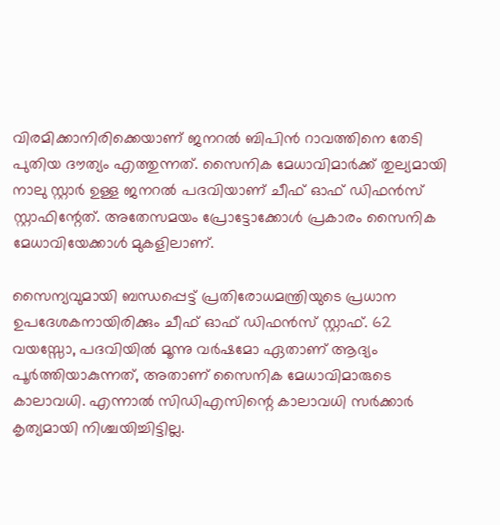വിരമിക്കാനിരിക്കെയാണ് ജനറല്‍ ബിപിന്‍ റാവത്തിനെ തേടി പുതിയ ദൗത്യം എത്തുന്നത്. സൈനിക മേധാവിമാര്‍ക്ക് തുല്യമായി നാലു സ്റ്റാര്‍ ഉള്ള ജനറല്‍ പദവിയാണ് ചീഫ് ഓഫ് ഡിഫന്‍സ് സ്റ്റാഫിന്റേത്. അതേസമയം പ്രോട്ടോക്കോള്‍ പ്രകാരം സൈനിക മേധാവിയേക്കാള്‍ മുകളിലാണ്.

സൈന്യവുമായി ബന്ധപ്പെട്ട് പ്രതിരോധമന്ത്രിയുടെ പ്രധാന ഉപദേശകനായിരിക്കും ചീഫ് ഓഫ് ഡിഫന്‍സ് സ്റ്റാഫ്. 62 വയസ്സോ, പദവിയില്‍ മൂന്നു വര്‍ഷമോ ഏതാണ് ആദ്യം പൂര്‍ത്തിയാകുന്നത്, അതാണ് സൈനിക മേധാവിമാരുടെ കാലാവധി. എന്നാല്‍ സിഡിഎസിന്റെ കാലാവധി സര്‍ക്കാര്‍ കൃത്യമായി നിശ്ചയിച്ചിട്ടില്ല.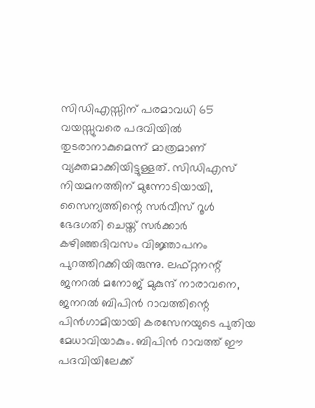സിഡിഎസ്സിന് പരമാവധി 65 വയസ്സുവരെ പദവിയില്‍ തുടരാനാകുമെന്ന് മാത്രമാണ് വ്യക്തമാക്കിയിട്ടുള്ളത്. സിഡിഎസ് നിയമനത്തിന് മുന്നോടിയായി, സൈന്യത്തിന്റെ സര്‍വീസ് റൂള്‍ ഭേദഗതി ചെയ്ത് സര്‍ക്കാര്‍ കഴിഞ്ഞദിവസം വിജ്ഞാപനം പുറത്തിറക്കിയിരുന്നു. ലഫ്റ്റനന്റ് ജനറല്‍ മനോജ് മുകുന്ദ് നാരാവനെ, ജനറല്‍ ബിപിന്‍ റാവത്തിന്റെ പിന്‍ഗാമിയായി കരസേനയുടെ പുതിയ മേധാവിയാകും. ബിപിന്‍ റാവത്ത് ഈ പദവിയിലേക്ക്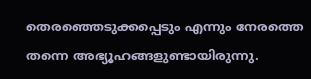തെരഞ്ഞെടുക്കപ്പെടും എന്നും നേരത്തെ തന്നെ അഭ്യൂഹങ്ങളുണ്ടായിരുന്നു.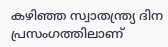കഴിഞ്ഞ സ്വാതന്ത്ര്യ ദിന പ്രസംഗത്തിലാണ്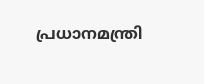പ്രധാനമന്ത്രി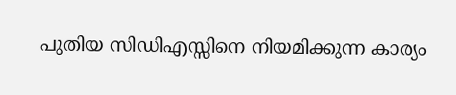പുതിയ സിഡിഎസ്സിനെ നിയമിക്കുന്ന കാര്യം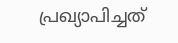പ്രഖ്യാപിച്ചത്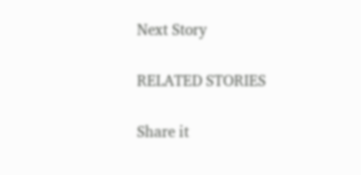Next Story

RELATED STORIES

Share it